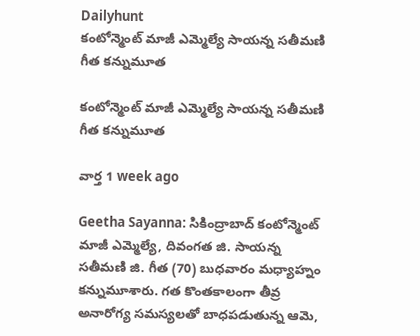Dailyhunt
కంటోన్మెంట్ మాజీ ఎమ్మెల్యే సాయన్న సతీమణి గీత కన్నుమూత

కంటోన్మెంట్ మాజీ ఎమ్మెల్యే సాయన్న సతీమణి గీత కన్నుమూత

వార్త 1 week ago

Geetha Sayanna: సికింద్రాబాద్ కంటోన్మెంట్ మాజీ ఎమ్మెల్యే, దివంగత జి. సాయన్న సతీమణి జి. గీత (70) బుధవారం మధ్యాహ్నం కన్నుమూశారు. గత కొంతకాలంగా తీవ్ర అనారోగ్య సమస్యలతో బాధపడుతున్న ఆమె,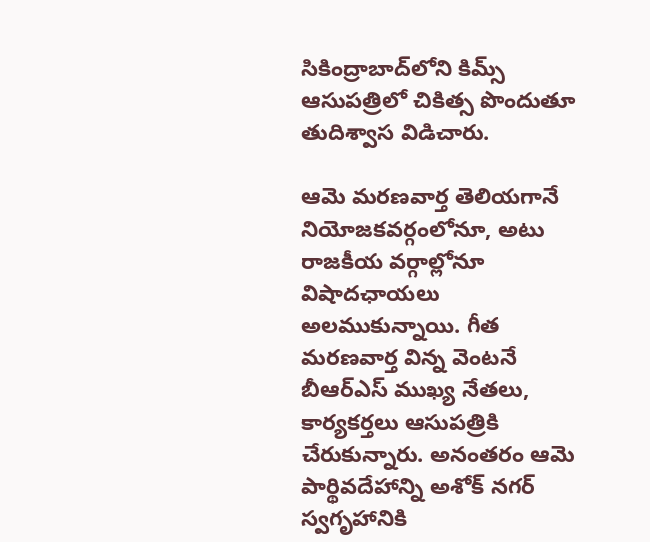సికింద్రాబాద్‌లోని కిమ్స్ ఆసుపత్రిలో చికిత్స పొందుతూ తుదిశ్వాస విడిచారు.

ఆమె మరణవార్త తెలియగానే నియోజకవర్గంలోనూ, అటు రాజకీయ వర్గాల్లోనూ విషాదఛాయలు అలముకున్నాయి. గీత మరణవార్త విన్న వెంటనే బీఆర్ఎస్ ముఖ్య నేతలు, కార్యకర్తలు ఆసుపత్రికి చేరుకున్నారు. అనంతరం ఆమె పార్థివదేహాన్ని అశోక్ నగర్ స్వగృహానికి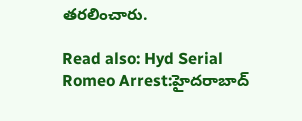తరలించారు.

Read also: Hyd Serial Romeo Arrest:హైదరాబాద్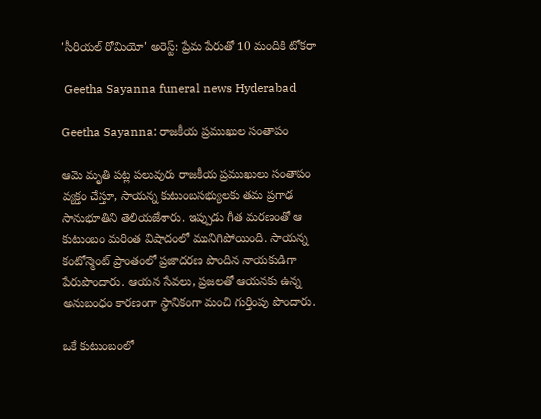'సీరియల్ రోమియో' అరెస్ట్: ప్రేమ పేరుతో 10 మందికి టోకరా

 Geetha Sayanna funeral news Hyderabad

Geetha Sayanna: రాజకీయ ప్రముఖుల సంతాపం

ఆమె మృతి పట్ల పలువురు రాజకీయ ప్రముఖులు సంతాపం వ్యక్తం చేస్తూ, సాయన్న కుటుంబసభ్యులకు తమ ప్రగాఢ సానుభూతిని తెలియజేశారు. ఇప్పుడు గీత మరణంతో ఆ కుటుంబం మరింత విషాదంలో మునిగిపోయింది. సాయన్న కంటోన్మెంట్ ప్రాంతంలో ప్రజాదరణ పొందిన నాయకుడిగా పేరుపొందారు. ఆయన సేవలు, ప్రజలతో ఆయనకు ఉన్న అనుబంధం కారణంగా స్థానికంగా మంచి గుర్తింపు పొందారు.

ఒకే కుటుంబంలో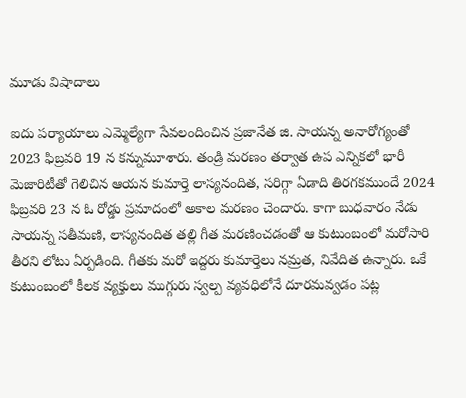మూడు విషాదాలు

ఐదు పర్యాయాలు ఎమ్మెల్యేగా సేవలందించిన ప్రజానేత జి. సాయన్న అనారోగ్యంతో 2023 ఫిబ్రవరి 19 న కన్నుమూశారు. తండ్రి మరణం తర్వాత ఉప ఎన్నికలో భారీ మెజారిటీతో గెలిచిన ఆయన కుమార్తె లాస్యనందిత, సరిగ్గా ఏడాది తిరగకముందే 2024 ఫిబ్రవరి 23 న ఓ రోడ్డు ప్రమాదంలో అకాల మరణం చెందారు. కాగా బుధవారం నేడు సాయన్న సతీమణి, లాస్యనందిత తల్లి గీత మరణించడంతో ఆ కుటుంబంలో మరోసారి తీరని లోటు ఏర్పడింది. గీతకు మరో ఇద్దరు కుమార్తెలు నమ్రత, నివేదిత ఉన్నారు. ఒకే కుటుంబంలో కీలక వ్యక్తులు ముగ్గురు స్వల్ప వ్యవధిలోనే దూరమవ్వడం పట్ల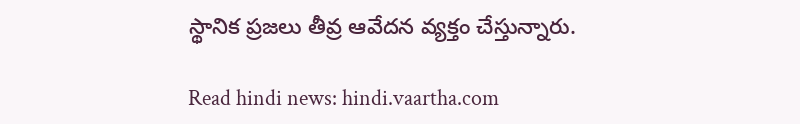స్థానిక ప్రజలు తీవ్ర ఆవేదన వ్యక్తం చేస్తున్నారు.

Read hindi news: hindi.vaartha.com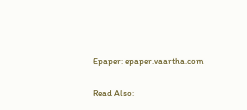Epaper: epaper.vaartha.com

Read Also: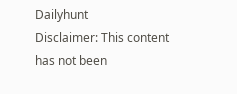Dailyhunt
Disclaimer: This content has not been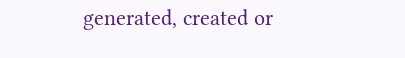generated, created or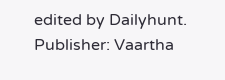edited by Dailyhunt. Publisher: Vaartha